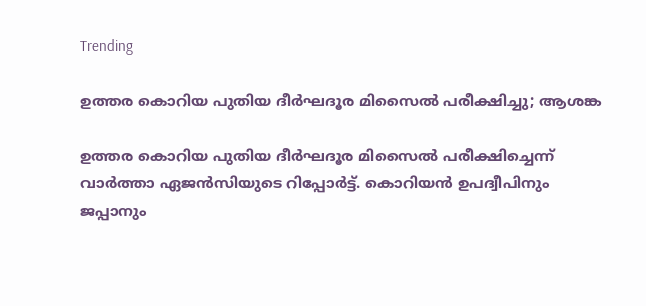Trending

ഉത്തര കൊറിയ പുതിയ ദീർഘദൂര മിസൈൽ പരീക്ഷിച്ചു; ആശങ്ക

ഉത്തര കൊറിയ പുതിയ ദീർഘദൂര മിസൈൽ പരീക്ഷിച്ചെന്ന് വാര്‍ത്താ ഏജന്‍സിയുടെ റിപ്പോർട്ട്. കൊറിയൻ ഉപദ്വീപിനും ജപ്പാനും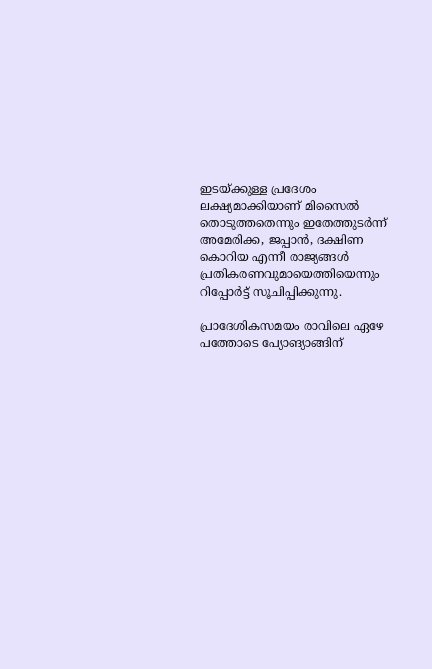ഇടയ്ക്കുള്ള പ്രദേശം ലക്ഷ്യമാക്കിയാണ് മിസൈൽ തൊടുത്തതെന്നും ഇതേത്തുടർന്ന് അമേരിക്ക, ജപ്പാൻ, ദക്ഷിണ കൊറിയ എന്നീ രാജ്യങ്ങൾ പ്രതികരണവുമായെത്തിയെന്നും റിപ്പോർട്ട് സൂചിപ്പിക്കുന്നു.

പ്രാദേശികസമയം രാവിലെ ഏഴേ പത്തോടെ പ്യോങ്യാങ്ങിന്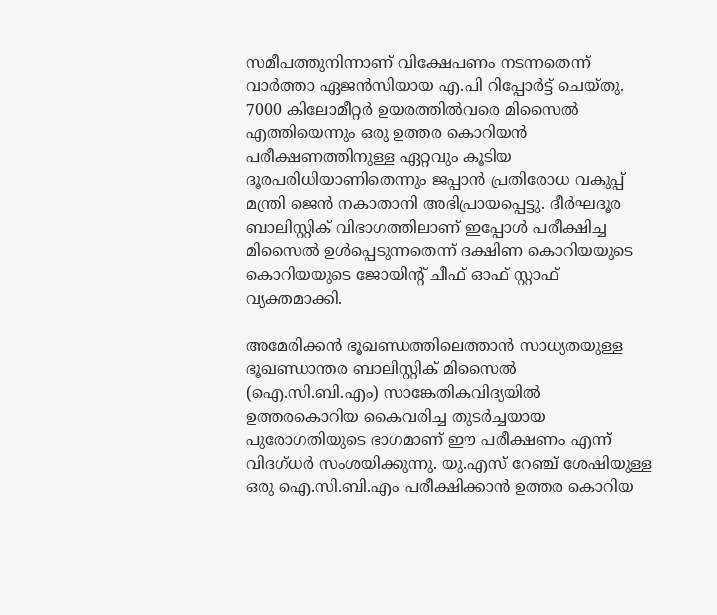സമീപത്തുനിന്നാണ് വിക്ഷേപണം നടന്നതെന്ന് വാർത്താ ഏജൻസിയായ എ.പി റിപ്പോർട്ട് ചെയ്തു. 7000 കിലോമീറ്റർ ഉയരത്തിൽവരെ മിസൈൽ എത്തിയെന്നും ഒരു ഉത്തര കൊറിയൻ പരീക്ഷണത്തിനുള്ള ഏറ്റവും കൂടിയ ദൂരപരിധിയാണിതെന്നും ജപ്പാൻ പ്രതിരോധ വകുപ്പ് മന്ത്രി ജെൻ നകാതാനി അഭിപ്രായപ്പെട്ടു. ദീർഘദൂര ബാലിസ്റ്റിക് വിഭാഗത്തിലാണ് ഇപ്പോൾ പരീക്ഷിച്ച മിസൈൽ ഉൾപ്പെടുന്നതെന്ന് ദക്ഷിണ കൊറിയയുടെ കൊറിയയുടെ ജോയിൻ്റ് ചീഫ് ഓഫ് സ്റ്റാഫ് വ്യക്തമാക്കി.

അമേരിക്കൻ ഭൂഖണ്ഡത്തിലെത്താൻ സാധ്യതയുള്ള ഭൂഖണ്ഡാന്തര ബാലിസ്റ്റിക് മിസൈൽ (ഐ.സി.ബി.എം) സാങ്കേതികവിദ്യയിൽ ഉത്തരകൊറിയ കൈവരിച്ച തുടർച്ചയായ പുരോഗതിയുടെ ഭാഗമാണ് ഈ പരീക്ഷണം എന്ന് വിദഗ്ധർ സംശയിക്കുന്നു. യു.എസ് റേഞ്ച് ശേഷിയുള്ള ഒരു ഐ.സി.ബി.എം പരീക്ഷിക്കാൻ ഉത്തര കൊറിയ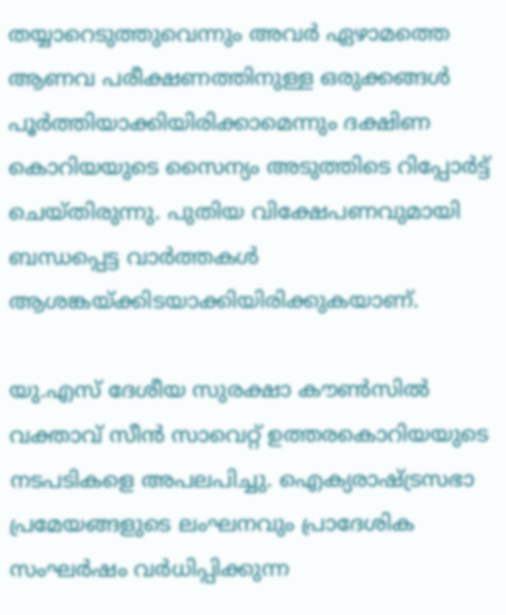തയ്യാറെടുത്തുവെന്നും അവർ ഏഴാമത്തെ ആണവ പരീക്ഷണത്തിനുള്ള ഒരുക്കങ്ങൾ പൂർത്തിയാക്കിയിരിക്കാമെന്നും ദക്ഷിണ കൊറിയയുടെ സൈന്യം അടുത്തിടെ റിപ്പോർട്ട് ചെയ്തിരുന്നു. പുതിയ വിക്ഷേപണവുമായി ബന്ധപ്പെട്ട വാർത്തകൾ ആശങ്കയ്ക്കിടയാക്കിയിരിക്കുകയാണ്.

യു.എസ് ദേശീയ സുരക്ഷാ കൗൺസിൽ വക്താവ് സീൻ സാവെറ്റ് ഉത്തരകൊറിയയുടെ നടപടികളെ അപലപിച്ചു. ഐക്യരാഷ്ട്രസഭാ പ്രമേയങ്ങളുടെ ലംഘനവും പ്രാദേശിക സംഘർഷം വർധിപ്പിക്കുന്ന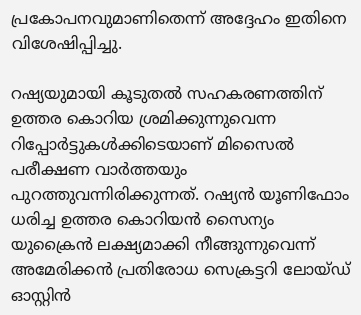പ്രകോപനവുമാണിതെന്ന് അദ്ദേഹം ഇതിനെ വിശേഷിപ്പിച്ചു.

റഷ്യയുമായി കൂടുതൽ സഹകരണത്തിന് ഉത്തര കൊറിയ ശ്രമിക്കുന്നുവെന്ന റിപ്പോർട്ടുകൾക്കിടെയാണ് മിസൈൽ പരീക്ഷണ വാർത്തയും പുറത്തുവന്നിരിക്കുന്നത്. റഷ്യൻ യൂണിഫോം ധരിച്ച ഉത്തര കൊറിയൻ സൈന്യം യുക്രൈൻ ലക്ഷ്യമാക്കി നീങ്ങുന്നുവെന്ന് അമേരിക്കൻ പ്രതിരോധ സെക്രട്ടറി ലോയ്ഡ് ഓസ്റ്റിൻ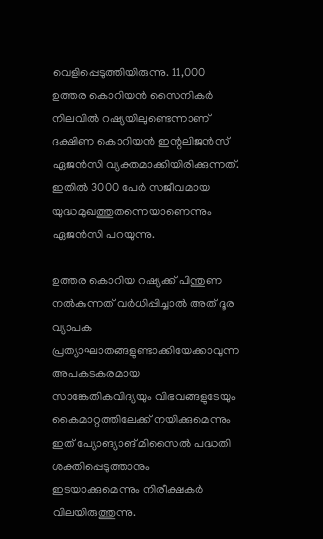വെളിപ്പെടുത്തിയിരുന്നു. 11,000 ഉത്തര കൊറിയൻ സൈനികർ നിലവിൽ റഷ്യയിലുണ്ടെന്നാണ് ദക്ഷിണ കൊറിയൻ ഇന്റലിജൻസ് ഏജൻസി വ്യക്തമാക്കിയിരിക്കുന്നത്. ഇതിൽ 3000 പേർ സജീവമായ യുദ്ധമുഖത്തുതന്നെയാണെന്നും ഏജൻസി പറയുന്നു.

ഉത്തര കൊറിയ റഷ്യക്ക് പിന്തുണ നൽകുന്നത് വർധിപ്പിച്ചാൽ അത് ദൂര വ്യാപക പ്രത്യാഘാതങ്ങളുണ്ടാക്കിയേക്കാവുന്ന അപകടകരമായ സാങ്കേതികവിദ്യയും വിഭവങ്ങളുടേയും കൈമാറ്റത്തിലേക്ക് നയിക്കുമെന്നും ഇത് പ്യോങ്യാങ് മിസൈൽ പദ്ധതി ശക്തിപ്പെടുത്താനും ഇടയാക്കുമെന്നും നിരീക്ഷകർ വിലയിരുത്തുന്നു.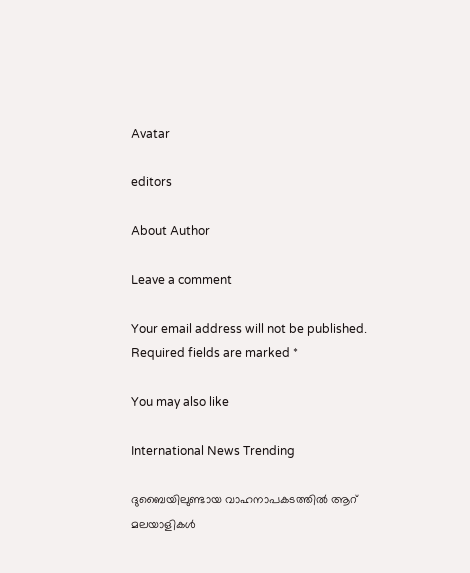Avatar

editors

About Author

Leave a comment

Your email address will not be published. Required fields are marked *

You may also like

International News Trending

ദുബൈയിലുണ്ടായ വാഹനാപകടത്തില്‍ ആറ് മലയാളികള്‍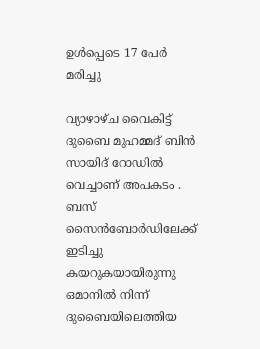ഉള്‍പ്പെടെ 17 പേര്‍ മരിച്ചു

വ്യാഴാഴ്ച വൈകിട്ട് ദുബൈ മുഹമ്മദ് ബിൻ സായിദ് റോഡിൽ വെച്ചാണ് അപകടം . ബസ് സൈൻബോർഡിലേക്ക് ഇടിച്ചു കയറുകയായിരുന്നു ഒമാനിൽ നിന്ന് ദുബൈയിലെത്തിയ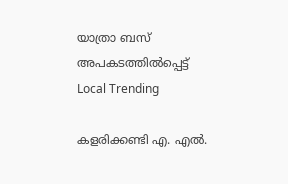യാത്രാ ബസ് അപകടത്തിൽപ്പെട്ട്
Local Trending

കളരിക്കണ്ടി എ. എല്‍.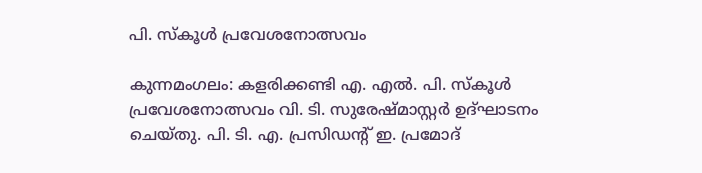പി. സ്‌കൂള്‍ പ്രവേശനോത്സവം

കുന്നമംഗലം: കളരിക്കണ്ടി എ. എല്‍. പി. സ്‌കൂള്‍ പ്രവേശനോത്സവം വി. ടി. സുരേഷ്മാസ്റ്റര്‍ ഉദ്ഘാടനം ചെയ്തു. പി. ടി. എ. പ്രസിഡന്റ് ഇ. പ്രമോദ്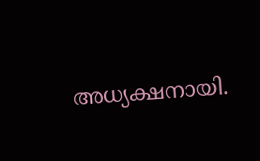അധ്യക്ഷനായി.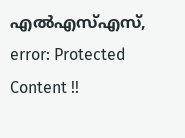എല്‍എസ്എസ്,
error: Protected Content !!